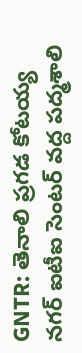GNTR: తెనాలి ప్రగడ కోటయ్య నగర్ ఐటీఐ సెంటర్ వద్ద పద్మశాలి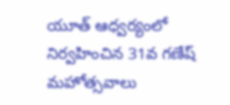యూత్ ఆధ్వర్యంలో నిర్వహించిన 31వ గణేష్ మహోత్సవాలు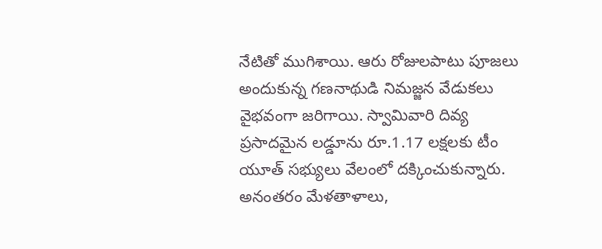నేటితో ముగిశాయి. ఆరు రోజులపాటు పూజలు అందుకున్న గణనాథుడి నిమజ్జన వేడుకలు వైభవంగా జరిగాయి. స్వామివారి దివ్య ప్రసాదమైన లడ్డూను రూ.1.17 లక్షలకు టీం యూత్ సభ్యులు వేలంలో దక్కించుకున్నారు. అనంతరం మేళతాళాలు,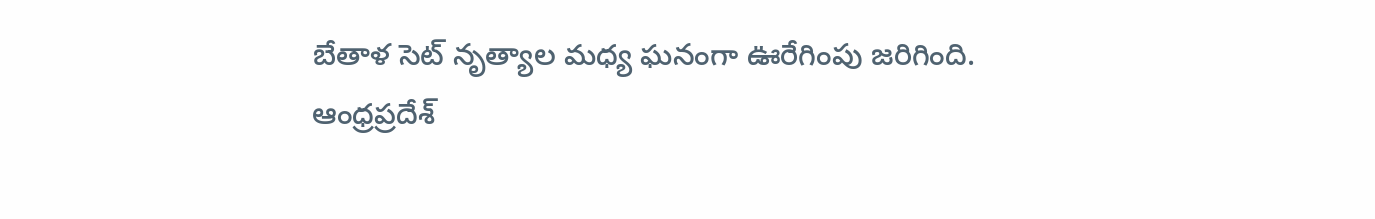బేతాళ సెట్ నృత్యాల మధ్య ఘనంగా ఊరేగింపు జరిగింది.
ఆంధ్రప్రదేశ్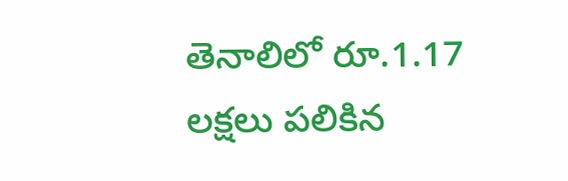తెనాలిలో రూ.1.17 లక్షలు పలికిన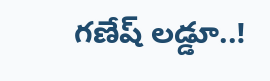గణేష్ లడ్డూ..!